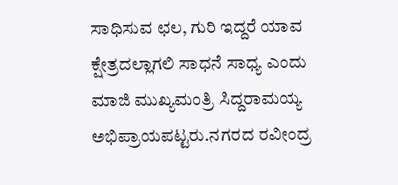ಸಾಧಿಸುವ ಛಲ, ಗುರಿ ಇದ್ದರೆ ಯಾವ ಕ್ಷೇತ್ರದಲ್ಲಾಗಲಿ ಸಾಧನೆ ಸಾಧ್ಯ ಎಂದು ಮಾಜಿ ಮುಖ್ಯಮಂತ್ರಿ ಸಿದ್ದರಾಮಯ್ಯ ಅಭಿಪ್ರಾಯಪಟ್ಟರು.ನಗರದ ರವೀಂದ್ರ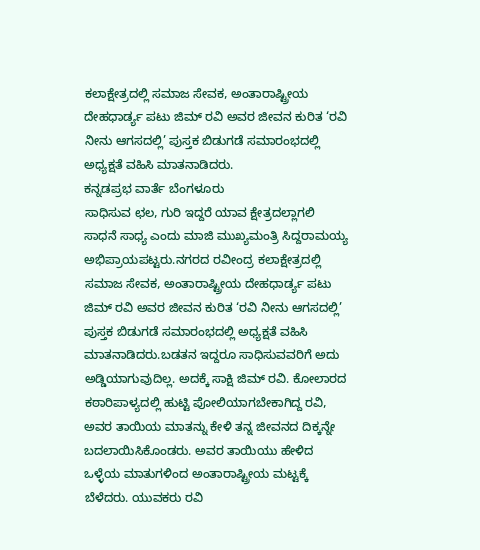ಕಲಾಕ್ಷೇತ್ರದಲ್ಲಿ ಸಮಾಜ ಸೇವಕ, ಅಂತಾರಾಷ್ಟ್ರೀಯ ದೇಹಧಾರ್ಡ್ಯ ಪಟು ಜಿಮ್ ರವಿ ಅವರ ಜೀವನ ಕುರಿತ ‘ರವಿ ನೀನು ಆಗಸದಲ್ಲಿ’ ಪುಸ್ತಕ ಬಿಡುಗಡೆ ಸಮಾರಂಭದಲ್ಲಿ ಅಧ್ಯಕ್ಷತೆ ವಹಿಸಿ ಮಾತನಾಡಿದರು.
ಕನ್ನಡಪ್ರಭ ವಾರ್ತೆ ಬೆಂಗಳೂರು
ಸಾಧಿಸುವ ಛಲ, ಗುರಿ ಇದ್ದರೆ ಯಾವ ಕ್ಷೇತ್ರದಲ್ಲಾಗಲಿ ಸಾಧನೆ ಸಾಧ್ಯ ಎಂದು ಮಾಜಿ ಮುಖ್ಯಮಂತ್ರಿ ಸಿದ್ದರಾಮಯ್ಯ ಅಭಿಪ್ರಾಯಪಟ್ಟರು.ನಗರದ ರವೀಂದ್ರ ಕಲಾಕ್ಷೇತ್ರದಲ್ಲಿ ಸಮಾಜ ಸೇವಕ, ಅಂತಾರಾಷ್ಟ್ರೀಯ ದೇಹಧಾರ್ಡ್ಯ ಪಟು ಜಿಮ್ ರವಿ ಅವರ ಜೀವನ ಕುರಿತ ‘ರವಿ ನೀನು ಆಗಸದಲ್ಲಿ’ ಪುಸ್ತಕ ಬಿಡುಗಡೆ ಸಮಾರಂಭದಲ್ಲಿ ಅಧ್ಯಕ್ಷತೆ ವಹಿಸಿ ಮಾತನಾಡಿದರು.ಬಡತನ ಇದ್ದರೂ ಸಾಧಿಸುವವರಿಗೆ ಅದು ಅಡ್ಡಿಯಾಗುವುದಿಲ್ಲ. ಅದಕ್ಕೆ ಸಾಕ್ಷಿ ಜಿಮ್ ರವಿ. ಕೋಲಾರದ ಕಠಾರಿಪಾಳ್ಯದಲ್ಲಿ ಹುಟ್ಟಿ ಪೋಲಿಯಾಗಬೇಕಾಗಿದ್ದ ರವಿ, ಅವರ ತಾಯಿಯ ಮಾತನ್ನು ಕೇಳಿ ತನ್ನ ಜೀವನದ ದಿಕ್ಕನ್ನೇ ಬದಲಾಯಿಸಿಕೊಂಡರು. ಅವರ ತಾಯಿಯು ಹೇಳಿದ ಒಳ್ಳೆಯ ಮಾತುಗಳಿಂದ ಅಂತಾರಾಷ್ಟ್ರೀಯ ಮಟ್ಟಕ್ಕೆ ಬೆಳೆದರು. ಯುವಕರು ರವಿ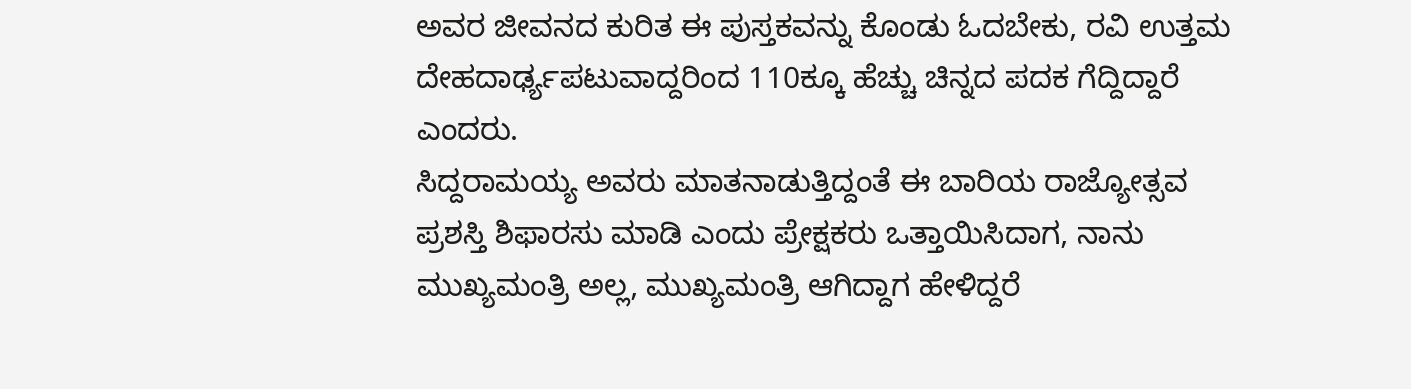ಅವರ ಜೀವನದ ಕುರಿತ ಈ ಪುಸ್ತಕವನ್ನು ಕೊಂಡು ಓದಬೇಕು, ರವಿ ಉತ್ತಮ ದೇಹದಾರ್ಢ್ಯಪಟುವಾದ್ದರಿಂದ 110ಕ್ಕೂ ಹೆಚ್ಚು ಚಿನ್ನದ ಪದಕ ಗೆದ್ದಿದ್ದಾರೆ ಎಂದರು.
ಸಿದ್ದರಾಮಯ್ಯ ಅವರು ಮಾತನಾಡುತ್ತಿದ್ದಂತೆ ಈ ಬಾರಿಯ ರಾಜ್ಯೋತ್ಸವ ಪ್ರಶಸ್ತಿ ಶಿಫಾರಸು ಮಾಡಿ ಎಂದು ಪ್ರೇಕ್ಷಕರು ಒತ್ತಾಯಿಸಿದಾಗ, ನಾನು ಮುಖ್ಯಮಂತ್ರಿ ಅಲ್ಲ, ಮುಖ್ಯಮಂತ್ರಿ ಆಗಿದ್ದಾಗ ಹೇಳಿದ್ದರೆ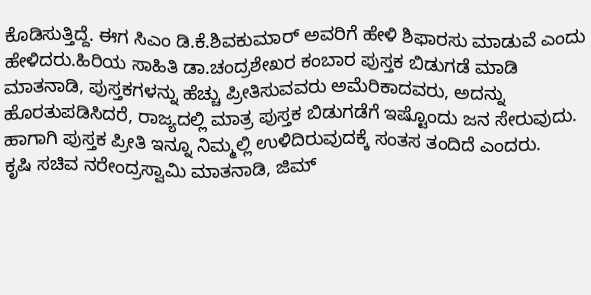ಕೊಡಿಸುತ್ತಿದ್ದೆ. ಈಗ ಸಿಎಂ ಡಿ.ಕೆ.ಶಿವಕುಮಾರ್ ಅವರಿಗೆ ಹೇಳಿ ಶಿಫಾರಸು ಮಾಡುವೆ ಎಂದು ಹೇಳಿದರು.ಹಿರಿಯ ಸಾಹಿತಿ ಡಾ.ಚಂದ್ರಶೇಖರ ಕಂಬಾರ ಪುಸ್ತಕ ಬಿಡುಗಡೆ ಮಾಡಿ ಮಾತನಾಡಿ, ಪುಸ್ತಕಗಳನ್ನು ಹೆಚ್ಚು ಪ್ರೀತಿಸುವವರು ಅಮೆರಿಕಾದವರು, ಅದನ್ನು ಹೊರತುಪಡಿಸಿದರೆ, ರಾಜ್ಯದಲ್ಲಿ ಮಾತ್ರ ಪುಸ್ತಕ ಬಿಡುಗಡೆಗೆ ಇಷ್ಟೊಂದು ಜನ ಸೇರುವುದು. ಹಾಗಾಗಿ ಪುಸ್ತಕ ಪ್ರೀತಿ ಇನ್ನೂ ನಿಮ್ಮಲ್ಲಿ ಉಳಿದಿರುವುದಕ್ಕೆ ಸಂತಸ ತಂದಿದೆ ಎಂದರು.
ಕೃಷಿ ಸಚಿವ ನರೇಂದ್ರಸ್ವಾಮಿ ಮಾತನಾಡಿ, ಜಿಮ್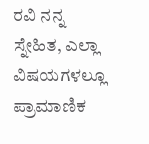ರವಿ ನನ್ನ ಸ್ನೇಹಿತ, ಎಲ್ಲಾ ವಿಷಯಗಳಲ್ಲೂ ಪ್ರಾಮಾಣಿಕ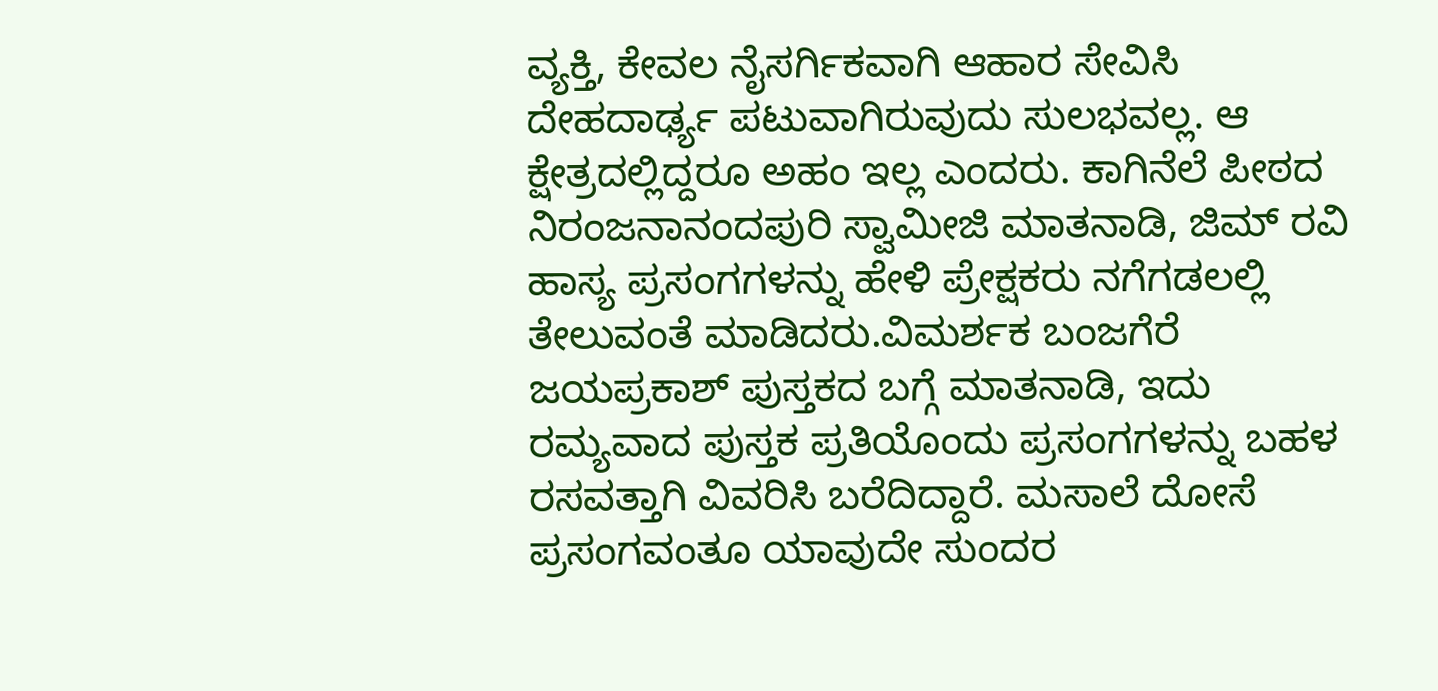ವ್ಯಕ್ತಿ, ಕೇವಲ ನೈಸರ್ಗಿಕವಾಗಿ ಆಹಾರ ಸೇವಿಸಿ ದೇಹದಾರ್ಢ್ಯ ಪಟುವಾಗಿರುವುದು ಸುಲಭವಲ್ಲ. ಆ ಕ್ಷೇತ್ರದಲ್ಲಿದ್ದರೂ ಅಹಂ ಇಲ್ಲ ಎಂದರು. ಕಾಗಿನೆಲೆ ಪೀಠದ ನಿರಂಜನಾನಂದಪುರಿ ಸ್ವಾಮೀಜಿ ಮಾತನಾಡಿ, ಜಿಮ್ ರವಿ ಹಾಸ್ಯ ಪ್ರಸಂಗಗಳನ್ನು ಹೇಳಿ ಪ್ರೇಕ್ಷಕರು ನಗೆಗಡಲಲ್ಲಿ ತೇಲುವಂತೆ ಮಾಡಿದರು.ವಿಮರ್ಶಕ ಬಂಜಗೆರೆ ಜಯಪ್ರಕಾಶ್ ಪುಸ್ತಕದ ಬಗ್ಗೆ ಮಾತನಾಡಿ, ಇದು ರಮ್ಯವಾದ ಪುಸ್ತಕ ಪ್ರತಿಯೊಂದು ಪ್ರಸಂಗಗಳನ್ನು ಬಹಳ ರಸವತ್ತಾಗಿ ವಿವರಿಸಿ ಬರೆದಿದ್ದಾರೆ. ಮಸಾಲೆ ದೋಸೆ ಪ್ರಸಂಗವಂತೂ ಯಾವುದೇ ಸುಂದರ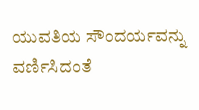ಯುವತಿಯ ಸೌಂದರ್ಯವನ್ನು ವರ್ಣಿಸಿದಂತೆ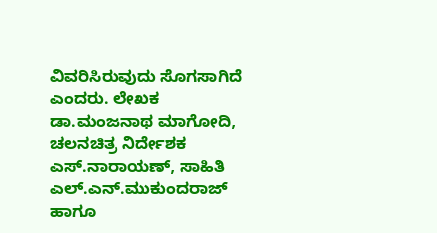ವಿವರಿಸಿರುವುದು ಸೊಗಸಾಗಿದೆ ಎಂದರು. ಲೇಖಕ ಡಾ.ಮಂಜನಾಥ ಮಾಗೋದಿ, ಚಲನಚಿತ್ರ ನಿರ್ದೇಶಕ ಎಸ್.ನಾರಾಯಣ್, ಸಾಹಿತಿ ಎಲ್.ಎನ್.ಮುಕುಂದರಾಜ್ ಹಾಗೂ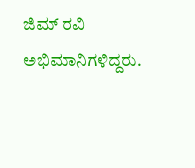ಜಿಮ್ ರವಿ ಅಭಿಮಾನಿಗಳಿದ್ದರು.